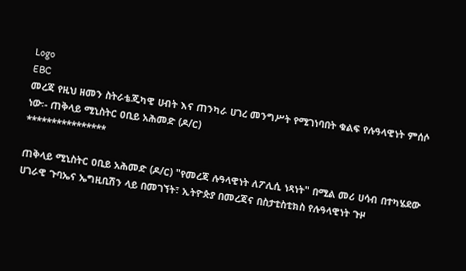Logo
EBC
መረጃ የዚህ ዘመን ስትራቴጂካዊ ሀብት እና ጠንካራ ሀገረ መንግሥት የሚገነባበት ቁልፍ የሉዓላዊነት ምሰሶ ነው፡- ጠቅላይ ሚኒስትር ዐቢይ አሕመድ (ዶ/ር)
****************

ጠቅላይ ሚኒስትር ዐቢይ አሕመድ (ዶ/ር) "የመረጃ ሉዓላዊነት ለፖሊሲ ነጻነት" በሚል መሪ ሀሳብ በተካሄደው ሀገራዊ ጉባኤና ኤግዚቢሽን ላይ በመገኘት፣ ኢትዮጵያ በመረጃና በስታቲስቲክስ የሉዓላዊነት ጉዞ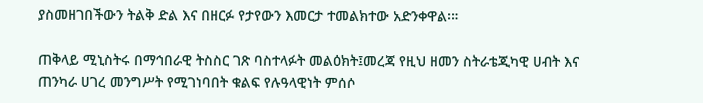ያስመዘገበችውን ትልቅ ድል እና በዘርፉ የታየውን እመርታ ተመልክተው አድንቀዋል፡።

ጠቅላይ ሚኒስትሩ በማኅበራዊ ትስስር ገጽ ባስተላፉት መልዕክት፤መረጃ የዚህ ዘመን ስትራቴጂካዊ ሀብት እና ጠንካራ ሀገረ መንግሥት የሚገነባበት ቁልፍ የሉዓላዊነት ምሰሶ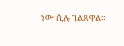ነው ሲሉ ገልጸዋል።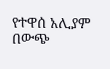የተዋሰ አሊያም በውጭ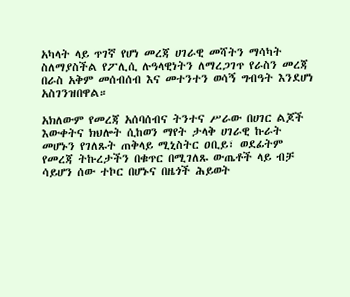አካላት ላይ ጥገኛ የሆነ መረጃ ሀገራዊ መሻትን ማሳካት ስለማያስችል የፖሊሲ ሉዓላዊነትን ለማረጋገጥ የራስን መረጃ በራስ አቅም መሰብሰብ እና መተንተን ወሳኝ ግብዓት እንደሆነ አስገንዝበዋል።

አክለውም የመረጃ አሰባሰብና ትንተና ሥራው በሀገር ልጆች እውቀትና ክህሎት ሲከወን ማየት ታላቅ ሀገራዊ ኩራት መሆኑን የገለጹት ጠቅላይ ሚኒስትር ዐቢይ፣ ወደፊትም የመረጃ ትኩረታችን በቁጥር በሚገለጹ ውጤቶች ላይ ብቻ ሳይሆን ሰው ተኮር በሆኑና በዜጎች ሕይወት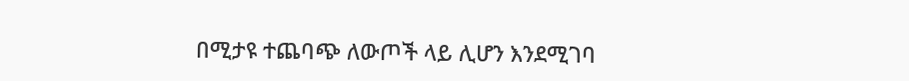በሚታዩ ተጨባጭ ለውጦች ላይ ሊሆን እንደሚገባ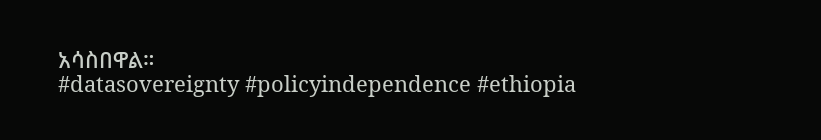አሳስበዋል።
#datasovereignty #policyindependence #ethiopia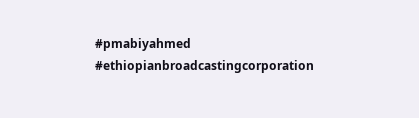#pmabiyahmed #ethiopianbroadcastingcorporation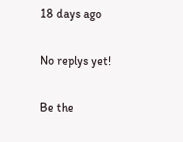18 days ago

No replys yet!

Be the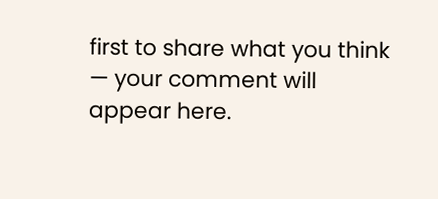first to share what you think — your comment will appear here.